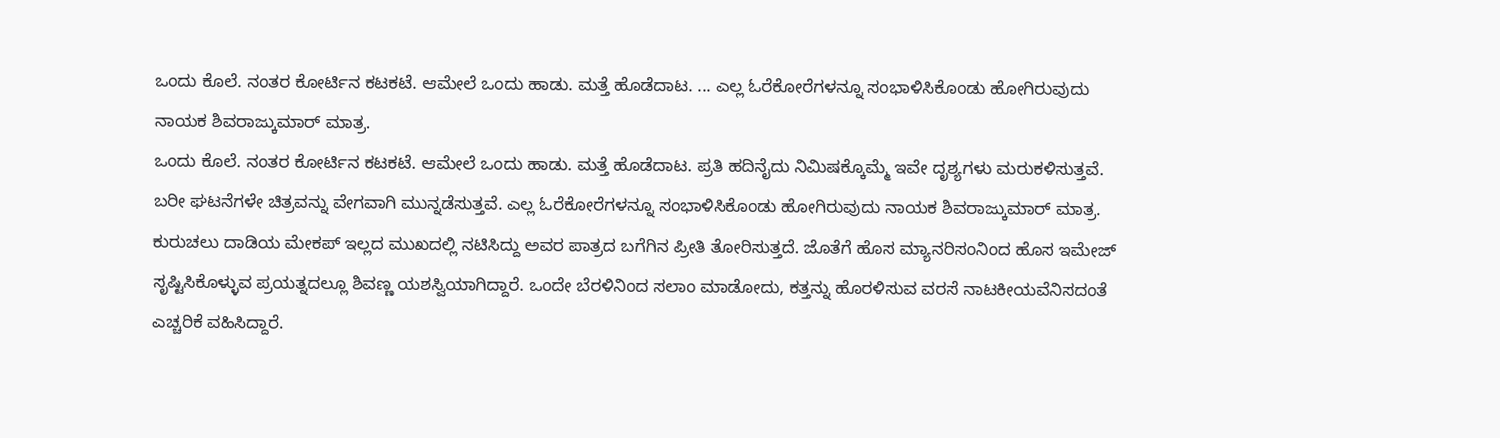ಒಂದು ಕೊಲೆ. ನಂತರ ಕೋರ್ಟಿನ ಕಟಕಟೆ. ಆಮೇಲೆ ಒಂದು ಹಾಡು. ಮತ್ತೆ ಹೊಡೆದಾಟ. ... ಎಲ್ಲ ಓರೆಕೋರೆಗಳನ್ನೂ ಸಂಭಾಳಿಸಿಕೊಂಡು ಹೋಗಿರುವುದು ನಾಯಕ ಶಿವರಾಜ್ಕುಮಾರ್ ಮಾತ್ರ.
ಒಂದು ಕೊಲೆ. ನಂತರ ಕೋರ್ಟಿನ ಕಟಕಟೆ. ಆಮೇಲೆ ಒಂದು ಹಾಡು. ಮತ್ತೆ ಹೊಡೆದಾಟ. ಪ್ರತಿ ಹದಿನೈದು ನಿಮಿಷಕ್ಕೊಮ್ಮೆ ಇವೇ ದೃಶ್ಯಗಳು ಮರುಕಳಿಸುತ್ತವೆ. ಬರೀ ಘಟನೆಗಳೇ ಚಿತ್ರವನ್ನು ವೇಗವಾಗಿ ಮುನ್ನಡೆಸುತ್ತವೆ. ಎಲ್ಲ ಓರೆಕೋರೆಗಳನ್ನೂ ಸಂಭಾಳಿಸಿಕೊಂಡು ಹೋಗಿರುವುದು ನಾಯಕ ಶಿವರಾಜ್ಕುಮಾರ್ ಮಾತ್ರ. ಕುರುಚಲು ದಾಡಿಯ ಮೇಕಪ್ ಇಲ್ಲದ ಮುಖದಲ್ಲಿ ನಟಿಸಿದ್ದು ಅವರ ಪಾತ್ರದ ಬಗೆಗಿನ ಪ್ರೀತಿ ತೋರಿಸುತ್ತದೆ. ಜೊತೆಗೆ ಹೊಸ ಮ್ಯಾನರಿಸಂನಿಂದ ಹೊಸ ಇಮೇಜ್ ಸೃಷ್ಟಿಸಿಕೊಳ್ಳುವ ಪ್ರಯತ್ನದಲ್ಲೂ ಶಿವಣ್ಣ ಯಶಸ್ವಿಯಾಗಿದ್ದಾರೆ. ಒಂದೇ ಬೆರಳಿನಿಂದ ಸಲಾಂ ಮಾಡೋದು, ಕತ್ತನ್ನು ಹೊರಳಿಸುವ ವರಸೆ ನಾಟಕೀಯವೆನಿಸದಂತೆ ಎಚ್ಚರಿಕೆ ವಹಿಸಿದ್ದಾರೆ.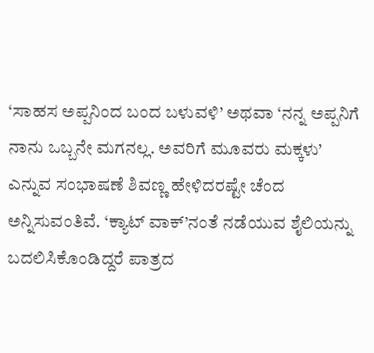‘ಸಾಹಸ ಅಪ್ಪನಿಂದ ಬಂದ ಬಳುವಳಿ’ ಅಥವಾ ‘ನನ್ನ ಅಪ್ಪನಿಗೆ ನಾನು ಒಬ್ಬನೇ ಮಗನಲ್ಲ. ಅವರಿಗೆ ಮೂವರು ಮಕ್ಕಳು’ ಎನ್ನುವ ಸಂಭಾಷಣೆ ಶಿವಣ್ಣ ಹೇಳಿದರಷ್ಟೇ ಚೆಂದ ಅನ್ನಿಸುವಂತಿವೆ. ‘ಕ್ಯಾಟ್ ವಾಕ್’ನಂತೆ ನಡೆಯುವ ಶೈಲಿಯನ್ನು ಬದಲಿಸಿಕೊಂಡಿದ್ದರೆ ಪಾತ್ರದ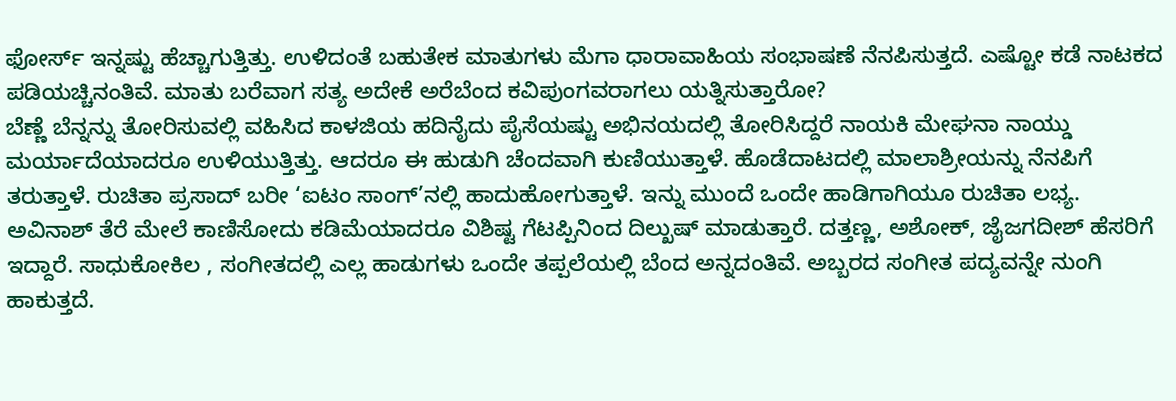ಫೋರ್ಸ್ ಇನ್ನಷ್ಟು ಹೆಚ್ಚಾಗುತ್ತಿತ್ತು. ಉಳಿದಂತೆ ಬಹುತೇಕ ಮಾತುಗಳು ಮೆಗಾ ಧಾರಾವಾಹಿಯ ಸಂಭಾಷಣೆ ನೆನಪಿಸುತ್ತದೆ. ಎಷ್ಟೋ ಕಡೆ ನಾಟಕದ ಪಡಿಯಚ್ಚಿನಂತಿವೆ. ಮಾತು ಬರೆವಾಗ ಸತ್ಯ ಅದೇಕೆ ಅರೆಬೆಂದ ಕವಿಪುಂಗವರಾಗಲು ಯತ್ನಿಸುತ್ತಾರೋ?
ಬೆಣ್ಣೆ ಬೆನ್ನನ್ನು ತೋರಿಸುವಲ್ಲಿ ವಹಿಸಿದ ಕಾಳಜಿಯ ಹದಿನೈದು ಪೈಸೆಯಷ್ಟು ಅಭಿನಯದಲ್ಲಿ ತೋರಿಸಿದ್ದರೆ ನಾಯಕಿ ಮೇಘನಾ ನಾಯ್ಡು ಮರ್ಯಾದೆಯಾದರೂ ಉಳಿಯುತ್ತಿತ್ತು. ಆದರೂ ಈ ಹುಡುಗಿ ಚೆಂದವಾಗಿ ಕುಣಿಯುತ್ತಾಳೆ. ಹೊಡೆದಾಟದಲ್ಲಿ ಮಾಲಾಶ್ರೀಯನ್ನು ನೆನಪಿಗೆ ತರುತ್ತಾಳೆ. ರುಚಿತಾ ಪ್ರಸಾದ್ ಬರೀ ‘ಐಟಂ ಸಾಂಗ್’ನಲ್ಲಿ ಹಾದುಹೋಗುತ್ತಾಳೆ. ಇನ್ನು ಮುಂದೆ ಒಂದೇ ಹಾಡಿಗಾಗಿಯೂ ರುಚಿತಾ ಲಭ್ಯ.
ಅವಿನಾಶ್ ತೆರೆ ಮೇಲೆ ಕಾಣಿಸೋದು ಕಡಿಮೆಯಾದರೂ ವಿಶಿಷ್ಟ ಗೆಟಪ್ಪಿನಿಂದ ದಿಲ್ಖುಷ್ ಮಾಡುತ್ತಾರೆ. ದತ್ತಣ್ಣ, ಅಶೋಕ್, ಜೈಜಗದೀಶ್ ಹೆಸರಿಗೆ ಇದ್ದಾರೆ. ಸಾಧುಕೋಕಿಲ , ಸಂಗೀತದಲ್ಲಿ ಎಲ್ಲ ಹಾಡುಗಳು ಒಂದೇ ತಪ್ಪಲೆಯಲ್ಲಿ ಬೆಂದ ಅನ್ನದಂತಿವೆ. ಅಬ್ಬರದ ಸಂಗೀತ ಪದ್ಯವನ್ನೇ ನುಂಗಿ ಹಾಕುತ್ತದೆ.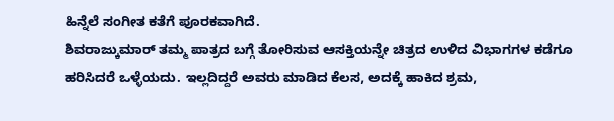ಹಿನ್ನೆಲೆ ಸಂಗೀತ ಕತೆಗೆ ಪೂರಕವಾಗಿದೆ.
ಶಿವರಾಜ್ಕುಮಾರ್ ತಮ್ಮ ಪಾತ್ರದ ಬಗ್ಗೆ ತೋರಿಸುವ ಆಸಕ್ತಿಯನ್ನೇ ಚಿತ್ರದ ಉಳಿದ ವಿಭಾಗಗಳ ಕಡೆಗೂ ಹರಿಸಿದರೆ ಒಳ್ಳೆಯದು. ಇಲ್ಲದಿದ್ದರೆ ಅವರು ಮಾಡಿದ ಕೆಲಸ, ಅದಕ್ಕೆ ಹಾಕಿದ ಶ್ರಮ,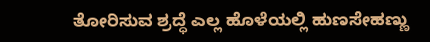ತೋರಿಸುವ ಶ್ರದ್ಧೆ ಎಲ್ಲ ಹೊಳೆಯಲ್ಲಿ ಹುಣಸೇಹಣ್ಣು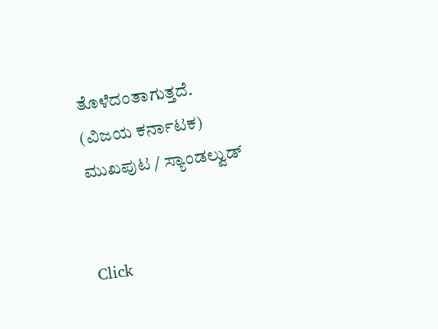ತೊಳೆದಂತಾಗುತ್ತದೆ.
(ವಿಜಯ ಕರ್ನಾಟಕ)
ಮುಖಪುಟ / ಸ್ಯಾಂಡಲ್ವುಡ್


Click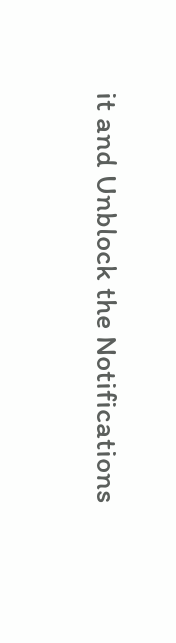it and Unblock the Notifications